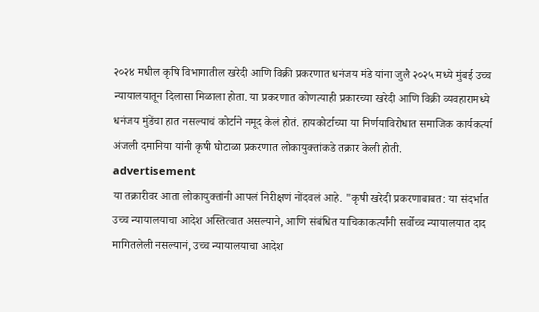२०२४ मधील कृषि विभागातील खरेदी आणि विक्री प्रकरणात धनंजय मंडे यांना जुलै २०२५ मध्ये मुंबई उच्च न्यायालयातून दिलासा मिळाला होता. या प्रकरणात कोणत्याही प्रकारच्या खरेदी आणि विक्री व्यवहारामध्ये धनंजय मुंडेंचा हात नसल्याचं कोर्टाने नमूद केलं होतं. हायकोर्टाच्या या निर्णयाविरोधात समाजिक कार्यकर्त्या अंजली दमानिया यांनी कृषी घोटाळा प्रकरणात लोकायुक्तांकडे तक्रार केली होती.
advertisement
या तक्रारीवर आता लोकायुक्तांनी आपलं निरीक्षणं नोंदवलं आहे. "कृषी खरेदी प्रकरणाबाबत: या संदर्भात उच्च न्यायालयाचा आदेश अस्तित्वात असल्याने, आणि संबंधित याचिकाकर्त्यांनी सर्वोच्च न्यायालयात दाद मागितलेली नसल्यानं, उच्च न्यायालयाचा आदेश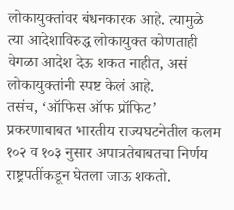लोकायुक्तांवर बंधनकारक आहे. त्यामुळे त्या आदेशाविरुद्ध लोकायुक्त कोणताही वेगळा आदेश देऊ शकत नाहीत, असं लोकायुक्तांनी स्पष्ट केलं आहे.
तसंच, ‘ऑफिस ऑफ प्रॉफिट’ प्रकरणाबाबत भारतीय राज्यघटनेतील कलम १०२ व १०३ नुसार अपात्रतेबाबतचा निर्णय राष्ट्रपतींकडून घेतला जाऊ शकतो.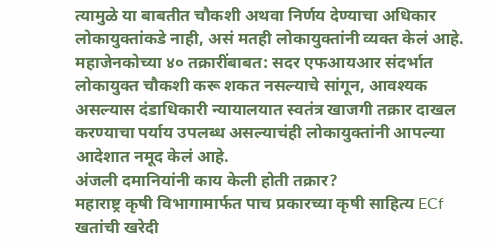त्यामुळे या बाबतीत चौकशी अथवा निर्णय देण्याचा अधिकार लोकायुक्तांकडे नाही, असं मतही लोकायुक्तांनी व्यक्त केलं आहे.
महाजेनकोच्या ४० तक्रारींबाबत: सदर एफआयआर संदर्भात लोकायुक्त चौकशी करू शकत नसल्याचे सांगून, आवश्यक असल्यास दंडाधिकारी न्यायालयात स्वतंत्र खाजगी तक्रार दाखल करण्याचा पर्याय उपलब्ध असल्याचंही लोकायुक्तांनी आपल्या आदेशात नमूद केलं आहे.
अंजली दमानियांनी काय केली होती तक्रार?
महाराष्ट्र कृषी विभागामार्फत पाच प्रकारच्या कृषी साहित्य ECf खतांची खरेदी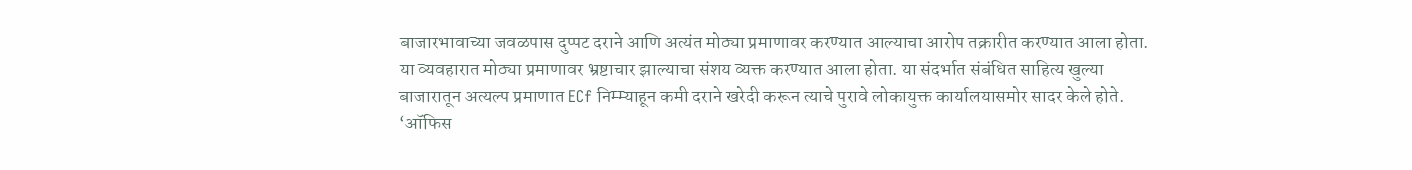बाजारभावाच्या जवळपास दुप्पट दराने आणि अत्यंत मोठ्या प्रमाणावर करण्यात आल्याचा आरोप तक्रारीत करण्यात आला होता. या व्यवहारात मोठ्या प्रमाणावर भ्रष्टाचार झाल्याचा संशय व्यक्त करण्यात आला होता. या संदर्भात संबंधित साहित्य खुल्या बाजारातून अत्यल्प प्रमाणात ECf निम्म्याहून कमी दराने खरेदी करून त्याचे पुरावे लोकायुक्त कार्यालयासमोर सादर केले होते.
‘ऑफिस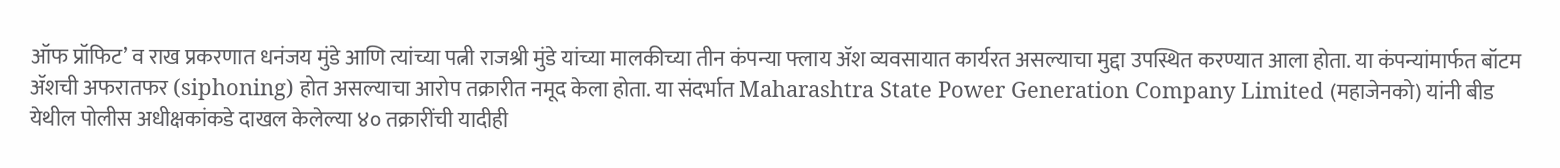ऑफ प्रॉफिट’ व राख प्रकरणात धनंजय मुंडे आणि त्यांच्या पत्नी राजश्री मुंडे यांच्या मालकीच्या तीन कंपन्या फ्लाय ॲश व्यवसायात कार्यरत असल्याचा मुद्दा उपस्थित करण्यात आला होता. या कंपन्यांमार्फत बॉटम ॲशची अफरातफर (siphoning) होत असल्याचा आरोप तक्रारीत नमूद केला होता. या संदर्भात Maharashtra State Power Generation Company Limited (महाजेनको) यांनी बीड येथील पोलीस अधीक्षकांकडे दाखल केलेल्या ४० तक्रारींची यादीही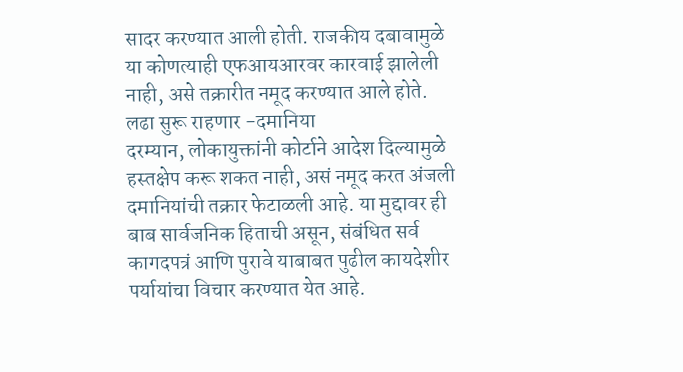सादर करण्यात आली होती. राजकीय दबावामुळे या कोणत्याही एफआयआरवर कारवाई झालेली नाही, असे तक्रारीत नमूद करण्यात आले होते.
लढा सुरू राहणार -दमानिया
दरम्यान, लोकायुक्तांनी कोर्टाने आदेश दिल्यामुळे हस्तक्षेप करू शकत नाही, असं नमूद करत अंजली दमानियांची तक्रार फेटाळली आहे. या मुद्दावर ही बाब सार्वजनिक हिताची असून, संबंधित सर्व कागदपत्रं आणि पुरावे याबाबत पुढील कायदेशीर पर्यायांचा विचार करण्यात येत आहे.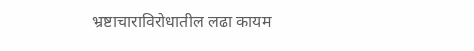भ्रष्टाचाराविरोधातील लढा कायम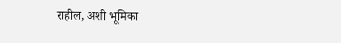राहील, अशी भूमिका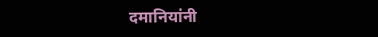दमानियांनी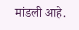मांडली आहे.